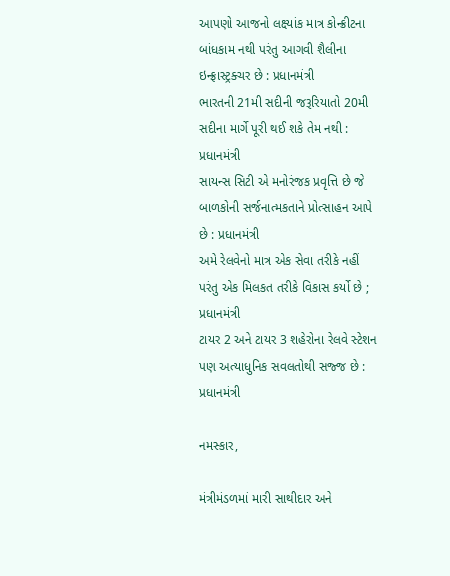આપણો આજનો લક્ષ્યાંક માત્ર કોન્ક્રીટના બાંધકામ નથી પરંતુ આગવી શૈલીના ઇન્ફ્રાસ્ટ્રક્ચર છે : પ્રધાનમંત્રી
ભારતની 21મી સદીની જરૂરિયાતો 20મી સદીના માર્ગે પૂરી થઈ શકે તેમ નથી : પ્રધાનમંત્રી
સાયન્સ સિટી એ મનોરંજક પ્રવૃત્તિ છે જે બાળકોની સર્જનાત્મકતાને પ્રોત્સાહન આપે છે : પ્રધાનમંત્રી
અમે રેલવેનો માત્ર એક સેવા તરીકે નહીં પરંતુ એક મિલકત તરીકે વિકાસ કર્યો છે ; પ્રધાનમંત્રી
ટાયર 2 અને ટાયર 3 શહેરોના રેલવે સ્ટેશન પણ અત્યાધુનિક સવલતોથી સજ્જ છે : પ્રધાનમંત્રી

નમસ્કાર,

મંત્રીમંડળમાં મારી સાથીદાર અને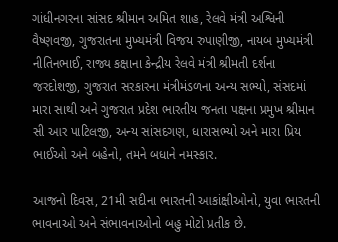ગાંધીનગરના સાંસદ શ્રીમાન અમિત શાહ, રેલવે મંત્રી અશ્વિની વૈષ્ણવજી, ગુજરાતના મુખ્યમંત્રી વિજય રુપાણીજી, નાયબ મુખ્યમંત્રી નીતિનભાઈ, રાજ્ય કક્ષાના કેન્દ્રીય રેલવે મંત્રી શ્રીમતી દર્શના જરદોશજી, ગુજરાત સરકારના મંત્રીમંડળના અન્ય સભ્યો, સંસદમાં મારા સાથી અને ગુજરાત પ્રદેશ ભારતીય જનતા પક્ષના પ્રમુખ શ્રીમાન સી આર પાટિલજી, અન્ય સાંસદગણ, ધારાસભ્યો અને મારા પ્રિય ભાઈઓ અને બહેનો, તમને બધાને નમસ્કાર.

આજનો દિવસ, 21મી સદીના ભારતની આકાંક્ષીઓનો, યુવા ભારતની ભાવનાઓ અને સંભાવનાઓનો બહુ મોટો પ્રતીક છે.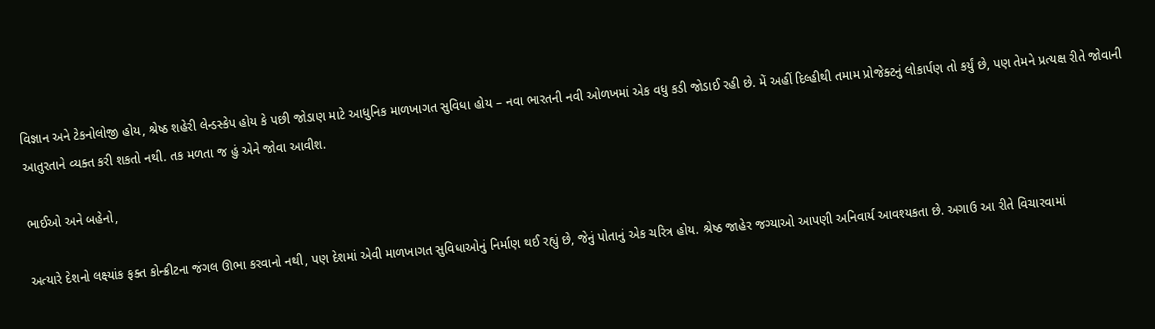વિજ્ઞાન અને ટેકનોલોજી હોય, શ્રેષ્ઠ શહેરી લેન્ડસ્કેપ હોય કે પછી જોડાણ માટે આધુનિક માળખાગત સુવિધા હોય – નવા ભારતની નવી ઓળખમાં એક વધુ કડી જોડાઈ રહી છે. મેં અહીં દિલ્હીથી તમામ પ્રોજેક્ટનું લોકાર્પણ તો કર્યું છે, પણ તેમને પ્રત્યક્ષ રીતે જોવાની આતુરતાને વ્યક્ત કરી શકતો નથી. તક મળતા જ હું એને જોવા આવીશ.

ભાઈઓ અને બહેનો,

અત્યારે દેશનો લક્ષ્યાંક ફક્ત કોન્ક્રીટના જંગલ ઊભા કરવાનો નથી, પણ દેશમાં એવી માળખાગત સુવિધાઓનું નિર્માણ થઈ રહ્યું છે, જેનું પોતાનું એક ચરિત્ર હોય. શ્રેષ્ઠ જાહેર જગ્યાઓ આપણી અનિવાર્ય આવશ્યકતા છે. અગાઉ આ રીતે વિચારવામાં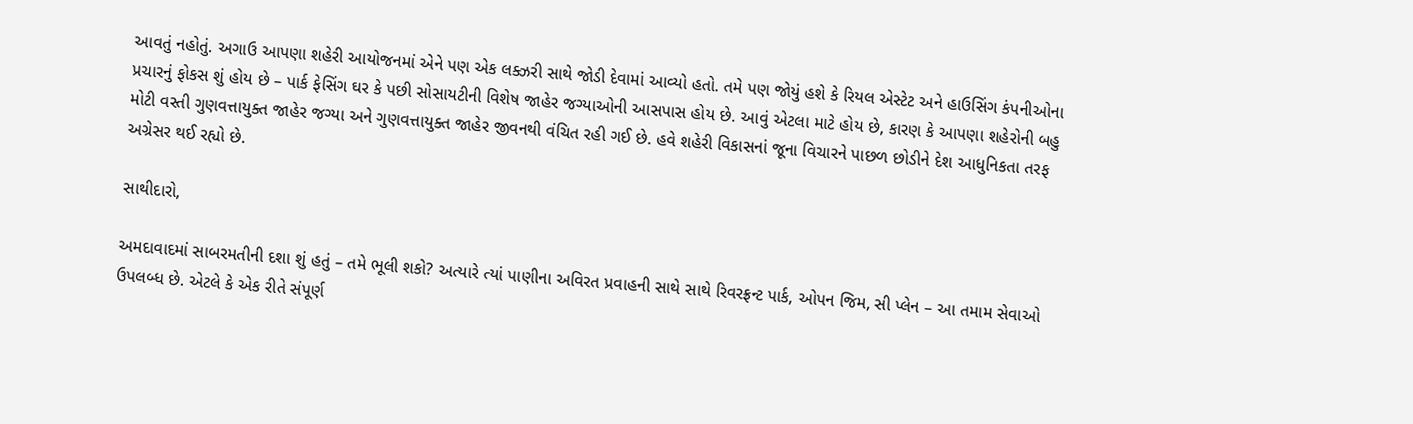આવતું નહોતું. અગાઉ આપણા શહેરી આયોજનમાં એને પણ એક લક્ઝરી સાથે જોડી દેવામાં આવ્યો હતો. તમે પણ જોયું હશે કે રિયલ એસ્ટેટ અને હાઉસિંગ કંપનીઓના પ્રચારનું ફોકસ શું હોય છે – પાર્ક ફેસિંગ ઘર કે પછી સોસાયટીની વિશેષ જાહેર જગ્યાઓની આસપાસ હોય છે. આવું એટલા માટે હોય છે, કારણ કે આપણા શહેરોની બહુ મોટી વસ્તી ગુણવત્તાયુક્ત જાહેર જગ્યા અને ગુણવત્તાયુક્ત જાહેર જીવનથી વંચિત રહી ગઈ છે. હવે શહેરી વિકાસનાં જૂના વિચારને પાછળ છોડીને દેશ આધુનિકતા તરફ અગ્રેસર થઈ રહ્યો છે.

સાથીદારો,

અમદાવાદમાં સાબરમતીની દશા શું હતું – તમે ભૂલી શકો? અત્યારે ત્યાં પાણીના અવિરત પ્રવાહની સાથે સાથે રિવરફ્રન્ટ પાર્ક, ઓપન જિમ, સી પ્લેન – આ તમામ સેવાઓ ઉપલબ્ધ છે. એટલે કે એક રીતે સંપૂર્ણ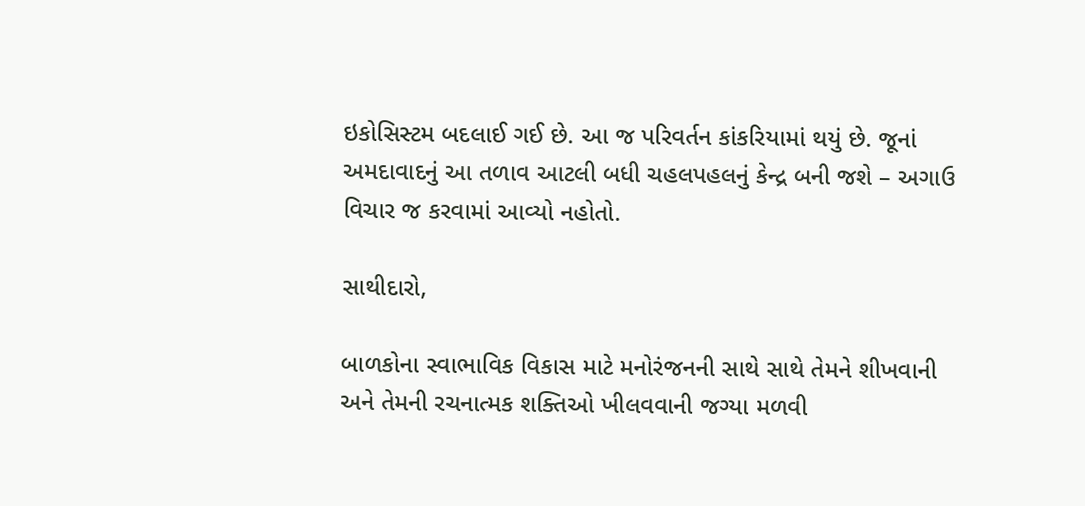ઇકોસિસ્ટમ બદલાઈ ગઈ છે. આ જ પરિવર્તન કાંકરિયામાં થયું છે. જૂનાં અમદાવાદનું આ તળાવ આટલી બધી ચહલપહલનું કેન્દ્ર બની જશે – અગાઉ વિચાર જ કરવામાં આવ્યો નહોતો.

સાથીદારો,

બાળકોના સ્વાભાવિક વિકાસ માટે મનોરંજનની સાથે સાથે તેમને શીખવાની અને તેમની રચનાત્મક શક્તિઓ ખીલવવાની જગ્યા મળવી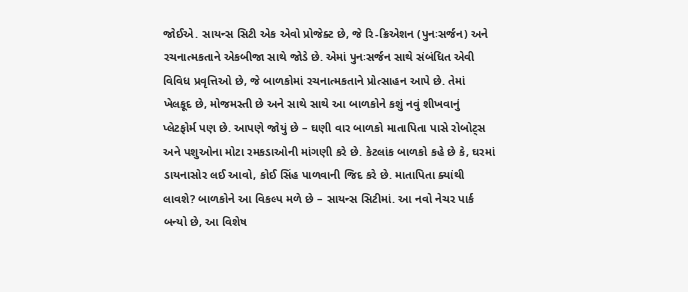જોઈએ. સાયન્સ સિટી એક એવો પ્રોજેક્ટ છે, જે રિ-ક્રિએશન (પુનઃસર્જન) અને રચનાત્મકતાને એકબીજા સાથે જોડે છે. એમાં પુનઃસર્જન સાથે સંબંધિત એવી વિવિધ પ્રવૃત્તિઓ છે, જે બાળકોમાં રચનાત્મકતાને પ્રોત્સાહન આપે છે. તેમાં ખેલકૂદ છે, મોજમસ્તી છે અને સાથે સાથે આ બાળકોને કશું નવું શીખવાનું પ્લેટફોર્મ પણ છે. આપણે જોયું છે – ઘણી વાર બાળકો માતાપિતા પાસે રોબોટ્સ અને પશુઓના મોટા રમકડાઓની માંગણી કરે છે. કેટલાંક બાળકો કહે છે કે, ઘરમાં ડાયનાસોર લઈ આવો, કોઈ સિંહ પાળવાની જિદ કરે છે. માતાપિતા ક્યાંથી લાવશે? બાળકોને આ વિકલ્પ મળે છે – સાયન્સ સિટીમાં. આ નવો નેચર પાર્ક બન્યો છે, આ વિશેષ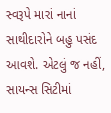સ્વરૂપે મારાં નાનાં સાથીદારોને બહુ પસંદ આવશે. એટલું જ નહીં, સાયન્સ સિટીમાં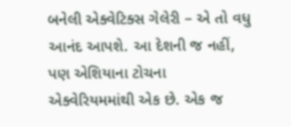બનેલી એક્વેટિક્સ ગેલેરી – એ તો વધુ આનંદ આપશે. આ દેશની જ નહીં, પણ એશિયાના ટોચના એક્વેરિયમમાંથી એક છે. એક જ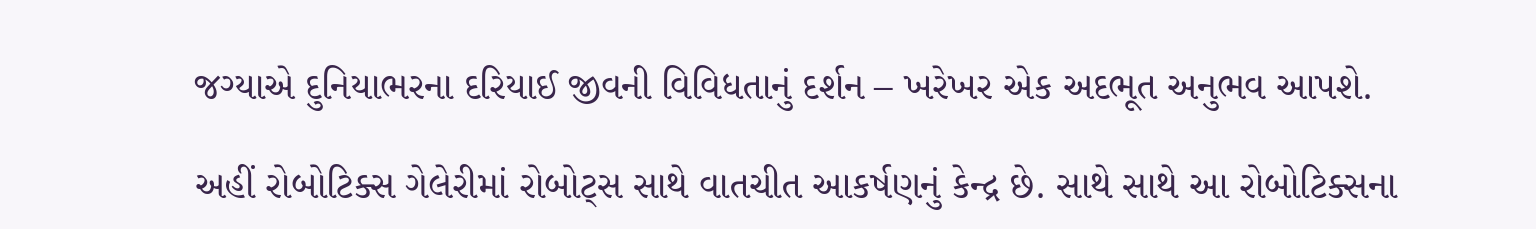જગ્યાએ દુનિયાભરના દરિયાઈ જીવની વિવિધતાનું દર્શન – ખરેખર એક અદભૂત અનુભવ આપશે.

અહીં રોબોટિક્સ ગેલેરીમાં રોબોટ્સ સાથે વાતચીત આકર્ષણનું કેન્દ્ર છે. સાથે સાથે આ રોબોટિક્સના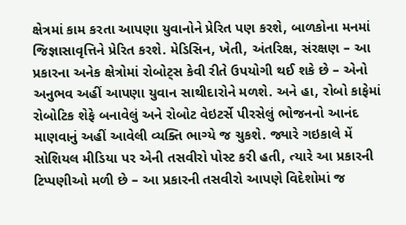ક્ષેત્રમાં કામ કરતા આપણા યુવાનોને પ્રેરિત પણ કરશે, બાળકોના મનમાં જિજ્ઞાસાવૃત્તિને પ્રેરિત કરશે. મેડિસિન, ખેતી, અંતરિક્ષ, સંરક્ષણ – આ પ્રકારના અનેક ક્ષેત્રોમાં રોબોટ્સ કેવી રીતે ઉપયોગી થઈ શકે છે – એનો અનુભવ અહીં આપણા યુવાન સાથીદારોને મળશે. અને હા, રોબો કાફેમાં રોબોટિક શેફે બનાવેલું અને રોબોટ વેઇટર્સે પીરસેલું ભોજનનો આનંદ માણવાનું અહીં આવેલી વ્યક્તિ ભાગ્યે જ ચુકશે. જ્યારે ગઇકાલે મેં સોશિયલ મીડિયા પર એની તસવીરો પોસ્ટ કરી હતી, ત્યારે આ પ્રકારની ટિપ્પણીઓ મળી છે – આ પ્રકારની તસવીરો આપણે વિદેશોમાં જ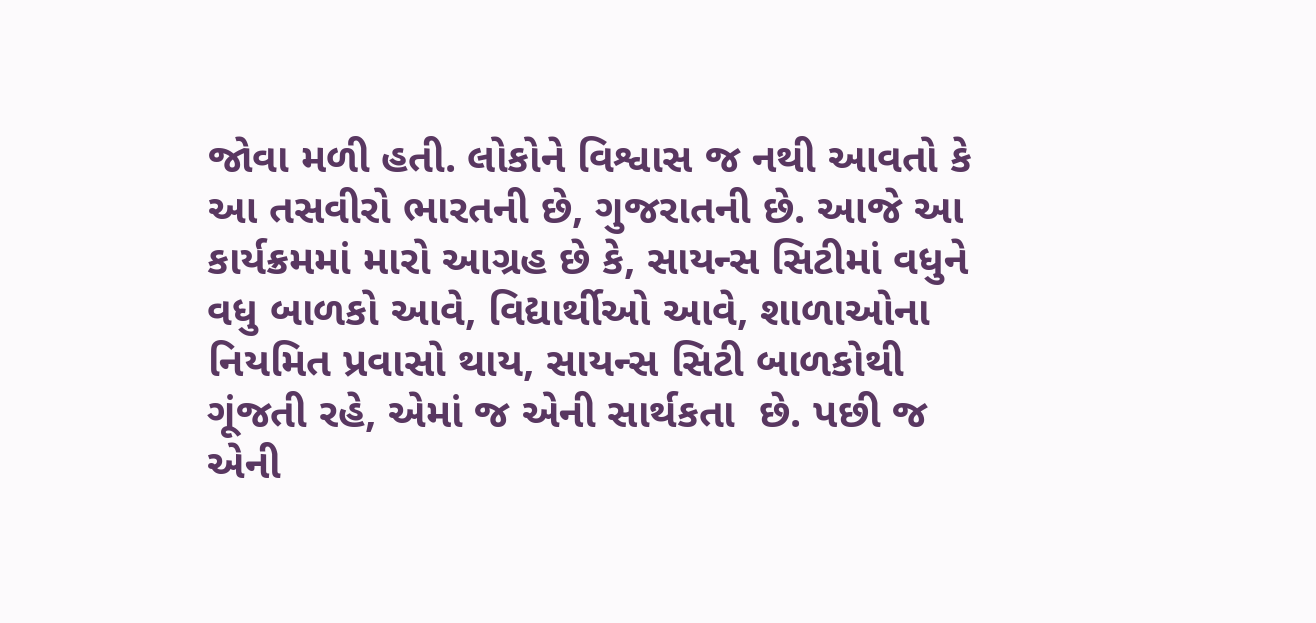જોવા મળી હતી. લોકોને વિશ્વાસ જ નથી આવતો કે આ તસવીરો ભારતની છે, ગુજરાતની છે. આજે આ કાર્યક્રમમાં મારો આગ્રહ છે કે, સાયન્સ સિટીમાં વધુને વધુ બાળકો આવે, વિદ્યાર્થીઓ આવે, શાળાઓના નિયમિત પ્રવાસો થાય, સાયન્સ સિટી બાળકોથી ગૂંજતી રહે, એમાં જ એની સાર્થકતા  છે. પછી જ એની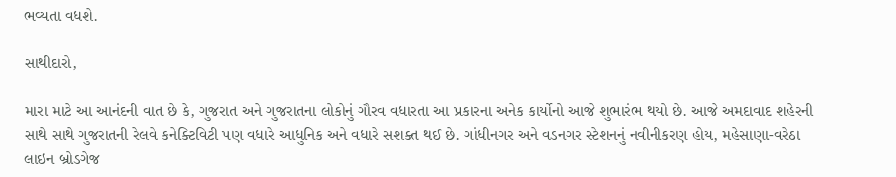ભવ્યતા વધશે.

સાથીદારો,

મારા માટે આ આનંદની વાત છે કે, ગુજરાત અને ગુજરાતના લોકોનું ગૌરવ વધારતા આ પ્રકારના અનેક કાર્યોનો આજે શુભારંભ થયો છે. આજે અમદાવાદ શહેરની સાથે સાથે ગુજરાતની રેલવે કનેક્ટિવિટી પણ વધારે આધુનિક અને વધારે સશક્ત થઈ છે. ગાંધીનગર અને વડનગર સ્ટેશનનું નવીનીકરણ હોય, મહેસાણા-વરેઠા લાઇન બ્રોડગેજ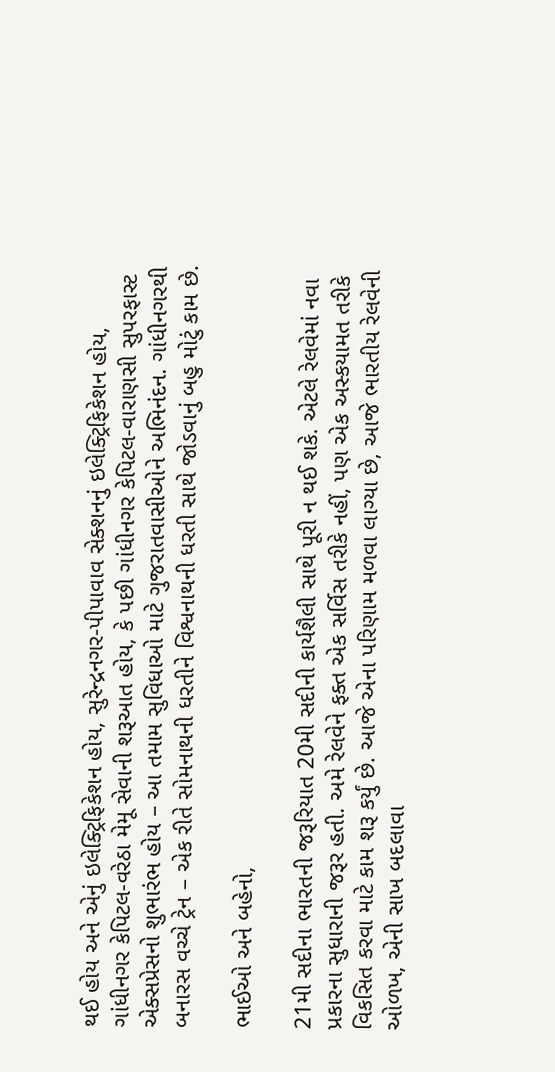થઈ હોય અને એનું ઇલેક્ટ્રિફિકેશન હોય, સુરેન્દ્રનગર-પીપાવાવ સેક્શનનું ઇલેક્ટ્રિફિકેશન હોય, ગાંધીનગર કેપિટલ-વરેઠા મેમૂ સેવાની શરૂઆત હોય, કે પછી ગાંધીનગર કેપિટલ-વારાણસી સુપરફાસ્ટ એક્સપ્રેસનો શુભારંભ હોય – આ તમામ સુવિધાઓ માટે ગુજરાતવાસીઓને અભિનંદન. ગાંધીનગરથી બનારસ વચ્ચે ટ્રેન – એક રીતે સોમનાથની ધરતીને વિશ્વનાથની ધરતી સાથે જોડવાનું બહુ મોટું કામ છે.

ભાઈઓ અને બહેનો,

21મી સદીના ભારતની જરૂરિયાત 20મી સદીની કાર્યશૈલી સાથે પૂરી ન થઈ શકે. એટલે રેલવેમાં નવા પ્રકારના સુધારાની જરૂર હતી. અમે રેલવેને ફક્ત એક સર્વિસ તરીકે નહીં, પણ એક અસ્કયામત તરીકે વિકસિત કરવા માટે કામ શરૂ કર્યું છે. આજે એના પરિણામ મળવા લાગ્યા છે, આજે ભારતીય રેલવેની ઓળખ, એની સાખ બદલાવા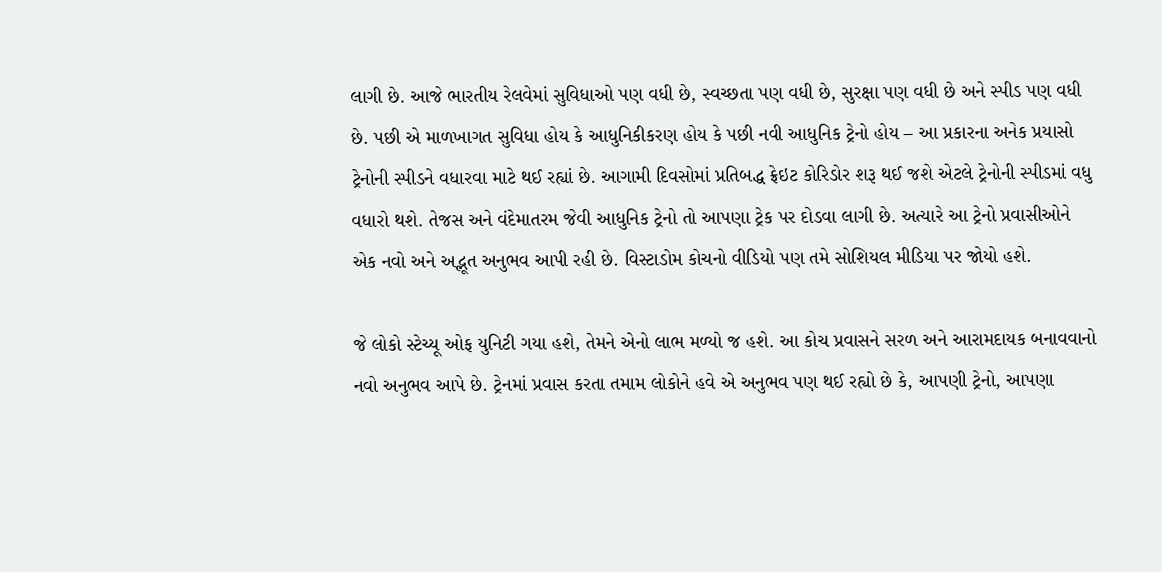લાગી છે. આજે ભારતીય રેલવેમાં સુવિધાઓ પણ વધી છે, સ્વચ્છતા પણ વધી છે, સુરક્ષા પણ વધી છે અને સ્પીડ પણ વધી છે. પછી એ માળખાગત સુવિધા હોય કે આધુનિકીકરણ હોય કે પછી નવી આધુનિક ટ્રેનો હોય – આ પ્રકારના અનેક પ્રયાસો ટ્રેનોની સ્પીડને વધારવા માટે થઈ રહ્યાં છે. આગામી દિવસોમાં પ્રતિબદ્ધ ફ્રેઇટ કોરિડોર શરૂ થઈ જશે એટલે ટ્રેનોની સ્પીડમાં વધુ વધારો થશે. તેજસ અને વંદેમાતરમ જેવી આધુનિક ટ્રેનો તો આપણા ટ્રેક પર દોડવા લાગી છે. અત્યારે આ ટ્રેનો પ્રવાસીઓને એક નવો અને અદ્ભૂત અનુભવ આપી રહી છે. વિસ્ટાડોમ કોચનો વીડિયો પણ તમે સોશિયલ મીડિયા પર જોયો હશે.

જે લોકો સ્ટેચ્યૂ ઓફ યુનિટી ગયા હશે, તેમને એનો લાભ મળ્યો જ હશે. આ કોચ પ્રવાસને સરળ અને આરામદાયક બનાવવાનો નવો અનુભવ આપે છે. ટ્રેનમાં પ્રવાસ કરતા તમામ લોકોને હવે એ અનુભવ પણ થઈ રહ્યો છે કે, આપણી ટ્રેનો, આપણા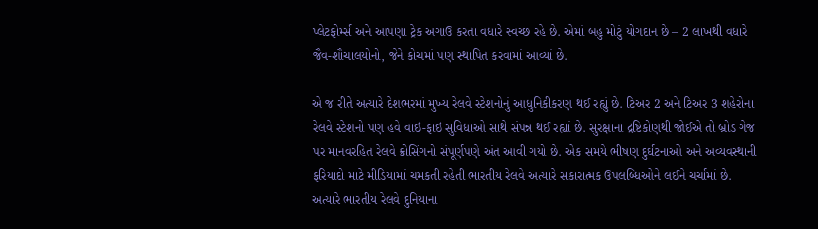પ્લેટફોર્મ્સ અને આપણા ટ્રેક અગાઉ કરતા વધારે સ્વચ્છ રહે છે. એમાં બહુ મોટું યોગદાન છે – 2 લાખથી વધારે જૈવ-શૌચાલયોનો, જેને કોચમાં પણ સ્થાપિત કરવામાં આવ્યાં છે.

એ જ રીતે અત્યારે દેશભરમાં મુખ્ય રેલવે સ્ટેશનોનું આધુનિકીકરણ થઈ રહ્યું છે. ટિઅર 2 અને ટિઅર 3 શહેરોના રેલવે સ્ટેશનો પણ હવે વાઇ-ફાઇ સુવિધાઓ સાથે સંપન્ન થઈ રહ્યાં છે. સુરક્ષાના દ્રષ્ટિકોણથી જોઈએ તો બ્રોડ ગેજ પર માનવરહિત રેલવે ક્રોસિંગનો સંપૂર્ણપણે અંત આવી ગયો છે. એક સમયે ભીષણ દુર્ઘટનાઓ અને અવ્યવસ્થાની ફરિયાદો માટે મીડિયામાં ચમકતી રહેતી ભારતીય રેલવે અત્યારે સકારાત્મક ઉપલબ્ધિઓને લઈને ચર્ચામાં છે. અત્યારે ભારતીય રેલવે દુનિયાના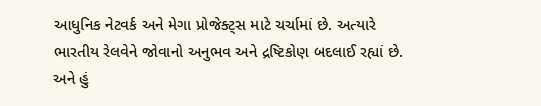આધુનિક નેટવર્ક અને મેગા પ્રોજેક્ટ્સ માટે ચર્ચામાં છે. અત્યારે ભારતીય રેલવેને જોવાનો અનુભવ અને દ્રષ્ટિકોણ બદલાઈ રહ્યાં છે. અને હું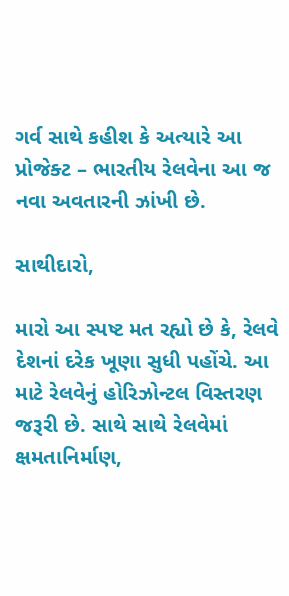ગર્વ સાથે કહીશ કે અત્યારે આ પ્રોજેક્ટ – ભારતીય રેલવેના આ જ નવા અવતારની ઝાંખી છે.

સાથીદારો,

મારો આ સ્પષ્ટ મત રહ્યો છે કે, રેલવે દેશનાં દરેક ખૂણા સુધી પહોંચે. આ માટે રેલવેનું હોરિઝોન્ટલ વિસ્તરણ જરૂરી છે. સાથે સાથે રેલવેમાં ક્ષમતાનિર્માણ,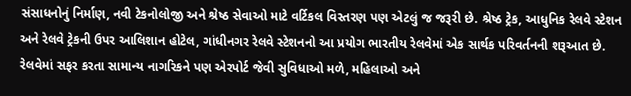સંસાધનોનું નિર્માણ, નવી ટેકનોલોજી અને શ્રેષ્ઠ સેવાઓ માટે વર્ટિકલ વિસ્તરણ પણ એટલું જ જરૂરી છે. શ્રેષ્ઠ ટ્રેક, આધુનિક રેલવે સ્ટેશન અને રેલવે ટ્રેકની ઉપર આલિશાન હોટેલ, ગાંધીનગર રેલવે સ્ટેશનનો આ પ્રયોગ ભારતીય રેલવેમાં એક સાર્થક પરિવર્તનની શરૂઆત છે. રેલવેમાં સફર કરતા સામાન્ય નાગરિકને પણ એરપોર્ટ જેવી સુવિધાઓ મળે, મહિલાઓ અને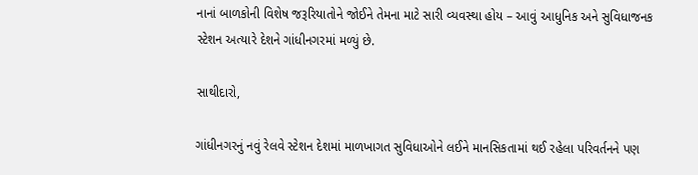નાનાં બાળકોની વિશેષ જરૂરિયાતોને જોઈને તેમના માટે સારી વ્યવસ્થા હોય – આવું આધુનિક અને સુવિધાજનક સ્ટેશન અત્યારે દેશને ગાંધીનગરમાં મળ્યું છે.

સાથીદારો,

ગાંધીનગરનું નવું રેલવે સ્ટેશન દેશમાં માળખાગત સુવિધાઓને લઈને માનસિકતામાં થઈ રહેલા પરિવર્તનને પણ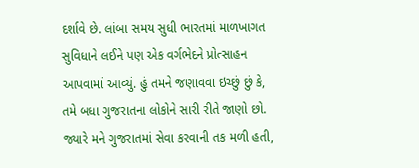દર્શાવે છે. લાંબા સમય સુધી ભારતમાં માળખાગત સુવિધાને લઈને પણ એક વર્ગભેદને પ્રોત્સાહન આપવામાં આવ્યું. હું તમને જણાવવા ઇચ્છું છું કે, તમે બધા ગુજરાતના લોકોને સારી રીતે જાણો છો. જ્યારે મને ગુજરાતમાં સેવા કરવાની તક મળી હતી,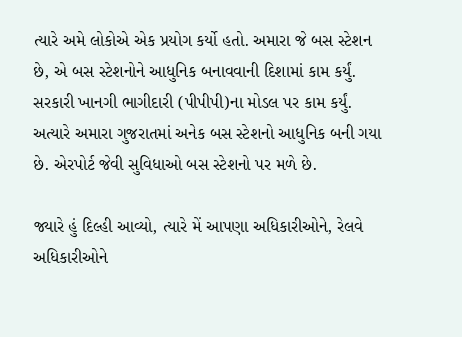ત્યારે અમે લોકોએ એક પ્રયોગ કર્યો હતો. અમારા જે બસ સ્ટેશન છે, એ બસ સ્ટેશનોને આધુનિક બનાવવાની દિશામાં કામ કર્યું. સરકારી ખાનગી ભાગીદારી (પીપીપી)ના મોડલ પર કામ કર્યું. અત્યારે અમારા ગુજરાતમાં અનેક બસ સ્ટેશનો આધુનિક બની ગયા છે. એરપોર્ટ જેવી સુવિધાઓ બસ સ્ટેશનો પર મળે છે.

જ્યારે હું દિલ્હી આવ્યો, ત્યારે મેં આપણા અધિકારીઓને, રેલવે અધિકારીઓને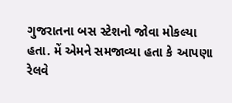ગુજરાતના બસ સ્ટેશનો જોવા મોકલ્યા હતા. મેં એમને સમજાવ્યા હતા કે આપણા રેલવે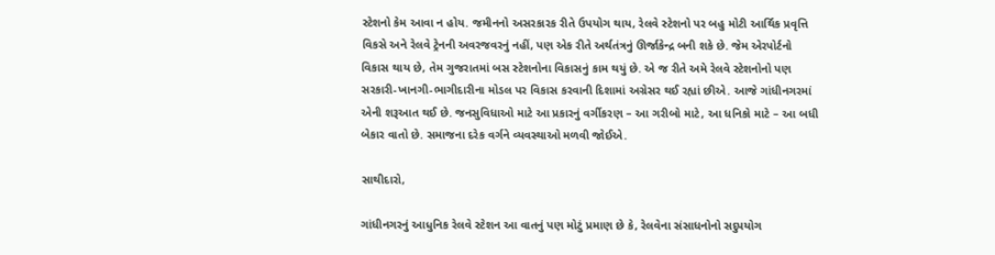સ્ટેશનો કેમ આવા ન હોય. જમીનનો અસરકારક રીતે ઉપયોગ થાય, રેલવે સ્ટેશનો પર બહુ મોટી આર્થિક પ્રવૃત્તિ વિકસે અને રેલવે ટ્રેનની અવરજવરનું નહીં, પણ એક રીતે અર્થતંત્રનું ઊર્જાકેન્દ્ર બની શકે છે. જેમ એરપોર્ટનો વિકાસ થાય છે, તેમ ગુજરાતમાં બસ સ્ટેશનોના વિકાસનું કામ થયું છે. એ જ રીતે અમે રેલવે સ્ટેશનોનો પણ સરકારી-ખાનગી-ભાગીદારીના મોડલ પર વિકાસ કરવાની દિશામાં અગ્રેસર થઈ રહ્યાં છીએ. આજે ગાંધીનગરમાં એની શરૂઆત થઈ છે. જનસુવિધાઓ માટે આ પ્રકારનું વર્ગીકરણ – આ ગરીબો માટે, આ ધનિકો માટે – આ બધી બેકાર વાતો છે. સમાજના દરેક વર્ગને વ્યવસ્થાઓ મળવી જોઈએ.

સાથીદારો,

ગાંધીનગરનું આધુનિક રેલવે સ્ટેશન આ વાતનું પણ મોટું પ્રમાણ છે કે, રેલવેના સંસાધનોનો સદુપયોગ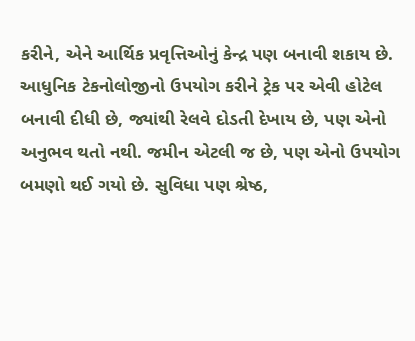કરીને, એને આર્થિક પ્રવૃત્તિઓનું કેન્દ્ર પણ બનાવી શકાય છે. આધુનિક ટેકનોલોજીનો ઉપયોગ કરીને ટ્રેક પર એવી હોટેલ બનાવી દીધી છે, જ્યાંથી રેલવે દોડતી દેખાય છે, પણ એનો અનુભવ થતો નથી. જમીન એટલી જ છે, પણ એનો ઉપયોગ બમણો થઈ ગયો છે. સુવિધા પણ શ્રેષ્ઠ,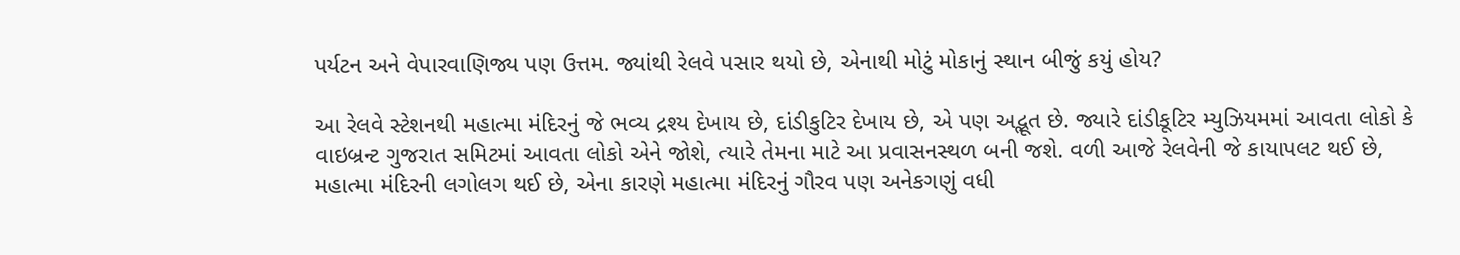પર્યટન અને વેપારવાણિજ્ય પણ ઉત્તમ. જ્યાંથી રેલવે પસાર થયો છે, એનાથી મોટું મોકાનું સ્થાન બીજું કયું હોય?

આ રેલવે સ્ટેશનથી મહાત્મા મંદિરનું જે ભવ્ય દ્રશ્ય દેખાય છે, દાંડીકુટિર દેખાય છે, એ પણ અદ્ભૂત છે. જ્યારે દાંડીકૂટિર મ્યુઝિયમમાં આવતા લોકો કે વાઇબ્રન્ટ ગુજરાત સમિટમાં આવતા લોકો એને જોશે, ત્યારે તેમના માટે આ પ્રવાસનસ્થળ બની જશે. વળી આજે રેલવેની જે કાયાપલટ થઈ છે, મહાત્મા મંદિરની લગોલગ થઈ છે, એના કારણે મહાત્મા મંદિરનું ગૌરવ પણ અનેકગણું વધી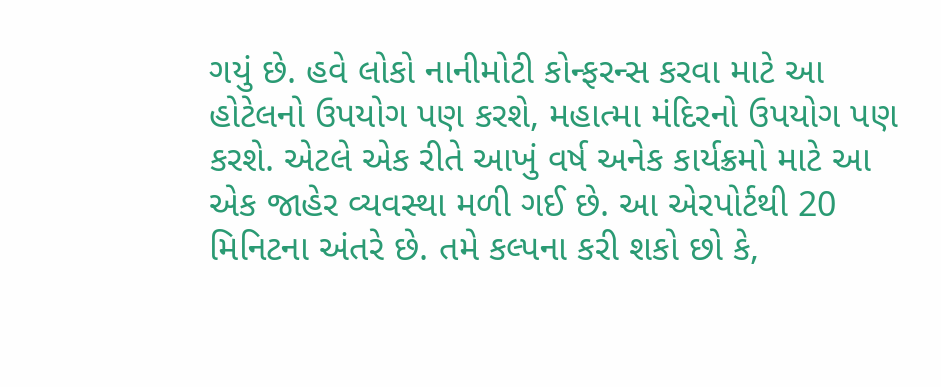ગયું છે. હવે લોકો નાનીમોટી કોન્ફરન્સ કરવા માટે આ હોટેલનો ઉપયોગ પણ કરશે, મહાત્મા મંદિરનો ઉપયોગ પણ કરશે. એટલે એક રીતે આખું વર્ષ અનેક કાર્યક્રમો માટે આ એક જાહેર વ્યવસ્થા મળી ગઈ છે. આ એરપોર્ટથી 20 મિનિટના અંતરે છે. તમે કલ્પના કરી શકો છો કે,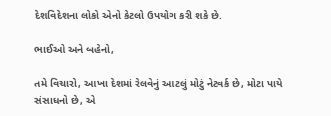દેશવિદેશના લોકો એનો કેટલો ઉપયોગ કરી શકે છે.

ભાઈઓ અને બહેનો,

તમે વિચારો, આખા દેશમાં રેલવેનું આટલું મોટું નેટવર્ક છે, મોટા પાયે સંસાધનો છે, એ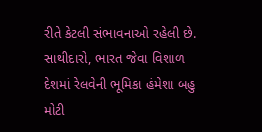રીતે કેટલી સંભાવનાઓ રહેલી છે. સાથીદારો, ભારત જેવા વિશાળ દેશમાં રેલવેની ભૂમિકા હંમેશા બહુ મોટી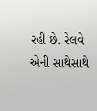રહી છે. રેલવે એની સાથેસાથે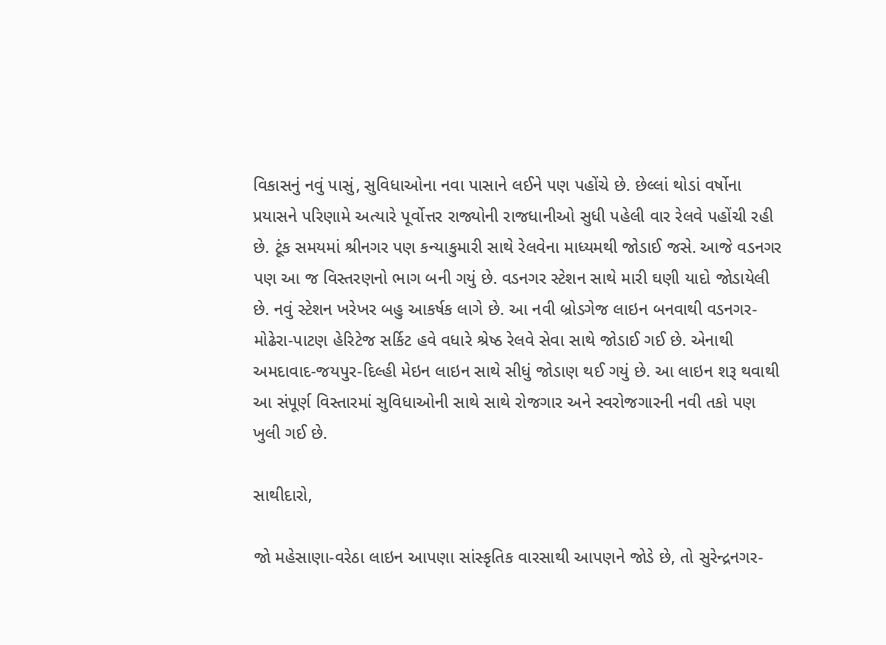વિકાસનું નવું પાસું, સુવિધાઓના નવા પાસાને લઈને પણ પહોંચે છે. છેલ્લાં થોડાં વર્ષોના પ્રયાસને પરિણામે અત્યારે પૂર્વોત્તર રાજ્યોની રાજધાનીઓ સુધી પહેલી વાર રેલવે પહોંચી રહી છે. ટૂંક સમયમાં શ્રીનગર પણ કન્યાકુમારી સાથે રેલવેના માધ્યમથી જોડાઈ જસે. આજે વડનગર પણ આ જ વિસ્તરણનો ભાગ બની ગયું છે. વડનગર સ્ટેશન સાથે મારી ઘણી યાદો જોડાયેલી છે. નવું સ્ટેશન ખરેખર બહુ આકર્ષક લાગે છે. આ નવી બ્રોડગેજ લાઇન બનવાથી વડનગર-મોઢેરા-પાટણ હેરિટેજ સર્કિટ હવે વધારે શ્રેષ્ઠ રેલવે સેવા સાથે જોડાઈ ગઈ છે. એનાથી અમદાવાદ-જયપુર-દિલ્હી મેઇન લાઇન સાથે સીધું જોડાણ થઈ ગયું છે. આ લાઇન શરૂ થવાથી આ સંપૂર્ણ વિસ્તારમાં સુવિધાઓની સાથે સાથે રોજગાર અને સ્વરોજગારની નવી તકો પણ ખુલી ગઈ છે.

સાથીદારો,

જો મહેસાણા-વરેઠા લાઇન આપણા સાંસ્કૃતિક વારસાથી આપણને જોડે છે, તો સુરેન્દ્રનગર-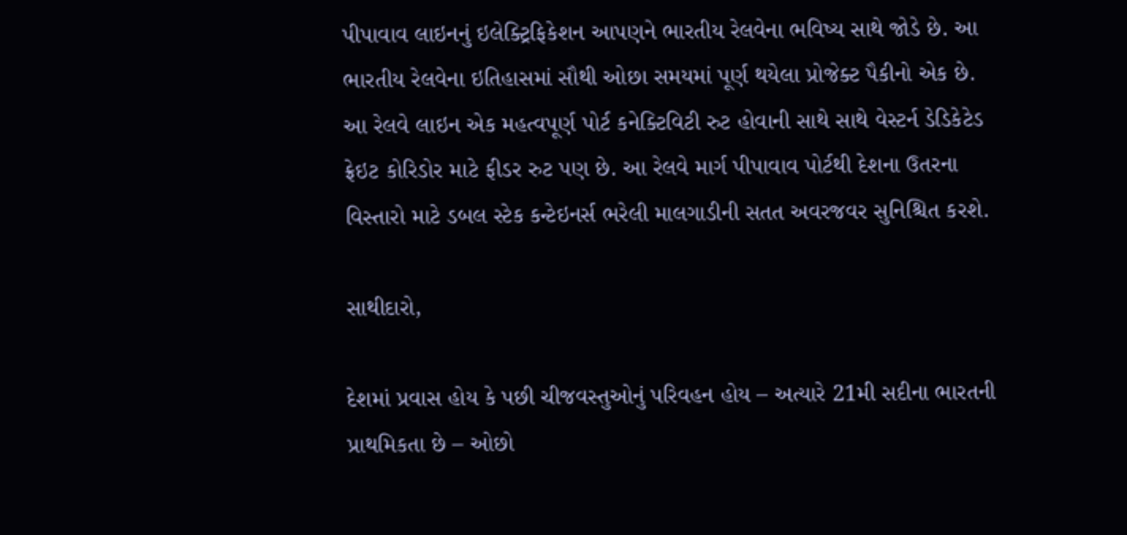પીપાવાવ લાઇનનું ઇલેક્ટ્રિફિકેશન આપણને ભારતીય રેલવેના ભવિષ્ય સાથે જોડે છે. આ ભારતીય રેલવેના ઇતિહાસમાં સૌથી ઓછા સમયમાં પૂર્ણ થયેલા પ્રોજેક્ટ પૈકીનો એક છે. આ રેલવે લાઇન એક મહત્વપૂર્ણ પોર્ટ કનેક્ટિવિટી રુટ હોવાની સાથે સાથે વેસ્ટર્ન ડેડિકેટેડ ફ્રેઇટ કોરિડોર માટે ફીડર રુટ પણ છે. આ રેલવે માર્ગ પીપાવાવ પોર્ટથી દેશના ઉતરના વિસ્તારો માટે ડબલ સ્ટેક કન્ટેઇનર્સ ભરેલી માલગાડીની સતત અવરજવર સુનિશ્ચિત કરશે.

સાથીદારો,

દેશમાં પ્રવાસ હોય કે પછી ચીજવસ્તુઓનું પરિવહન હોય – અત્યારે 21મી સદીના ભારતની પ્રાથમિકતા છે – ઓછો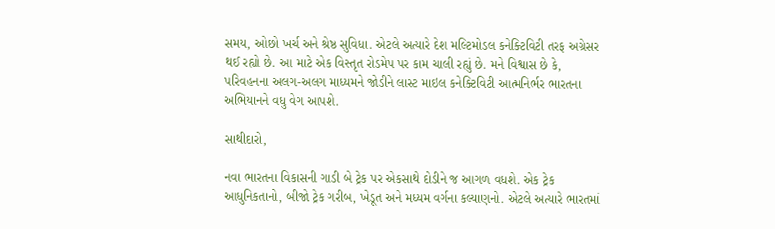સમય, ઓછો ખર્ચ અને શ્રેષ્ઠ સુવિધા. એટલે અત્યારે દેશ મલ્ટિમોડલ કનેક્ટિવિટી તરફ અગ્રેસર થઈ રહ્યો છે. આ માટે એક વિસ્તૃત રોડમેપ પર કામ ચાલી રહ્યું છે. મને વિશ્વાસ છે કે, પરિવહનના અલગ-અલગ માધ્યમને જોડીને લાસ્ટ માઇલ કનેક્ટિવિટી આત્મનિર્ભર ભારતના અભિયાનને વધુ વેગ આપશે.

સાથીદારો,

નવા ભારતના વિકાસની ગાડી બે ટ્રેક પર એકસાથે દોડીને જ આગળ વધશે. એક ટ્રેક આધુનિકતાનો, બીજો ટ્રેક ગરીબ, ખેડૂત અને મધ્યમ વર્ગના કલ્યાણનો. એટલે અત્યારે ભારતમાં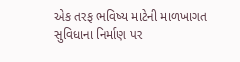એક તરફ ભવિષ્ય માટેની માળખાગત સુવિધાના નિર્માણ પર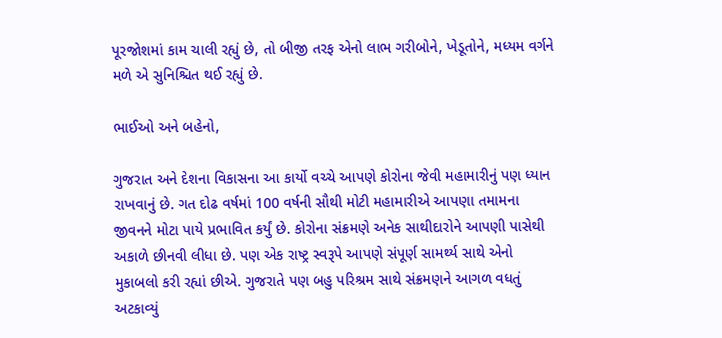પૂરજોશમાં કામ ચાલી રહ્યું છે, તો બીજી તરફ એનો લાભ ગરીબોને, ખેડૂતોને, મધ્યમ વર્ગને મળે એ સુનિશ્ચિત થઈ રહ્યું છે.

ભાઈઓ અને બહેનો,

ગુજરાત અને દેશના વિકાસના આ કાર્યો વચ્ચે આપણે કોરોના જેવી મહામારીનું પણ ધ્યાન રાખવાનું છે. ગત દોઢ વર્ષમાં 100 વર્ષની સૌથી મોટી મહામારીએ આપણા તમામના જીવનને મોટા પાયે પ્રભાવિત કર્યું છે. કોરોના સંક્રમણે અનેક સાથીદારોને આપણી પાસેથી અકાળે છીનવી લીધા છે. પણ એક રાષ્ટ્ર સ્વરૂપે આપણે સંપૂર્ણ સામર્થ્ય સાથે એનો મુકાબલો કરી રહ્યાં છીએ. ગુજરાતે પણ બહુ પરિશ્રમ સાથે સંક્રમણને આગળ વધતું અટકાવ્યું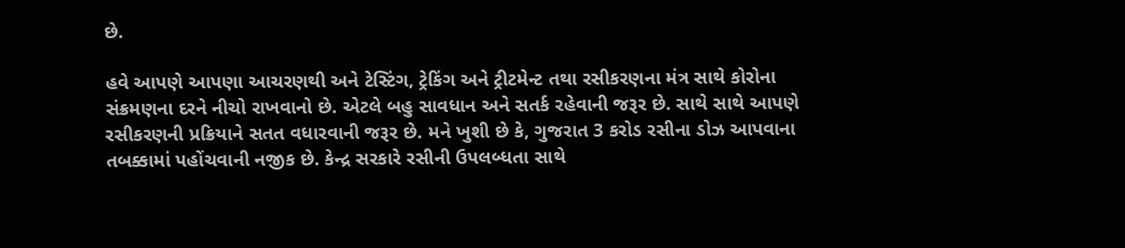છે.

હવે આપણે આપણા આચરણથી અને ટેસ્ટિંગ, ટ્રેકિંગ અને ટ્રીટમેન્ટ તથા રસીકરણના મંત્ર સાથે કોરોના સંક્રમણના દરને નીચો રાખવાનો છે. એટલે બહુ સાવધાન અને સતર્ક રહેવાની જરૂર છે. સાથે સાથે આપણે રસીકરણની પ્રક્રિયાને સતત વધારવાની જરૂર છે. મને ખુશી છે કે, ગુજરાત 3 કરોડ રસીના ડોઝ આપવાના તબક્કામાં પહોંચવાની નજીક છે. કેન્દ્ર સરકારે રસીની ઉપલબ્ધતા સાથે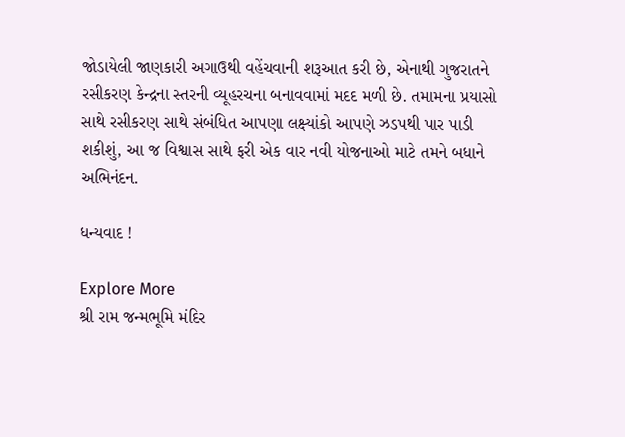જોડાયેલી જાણકારી અગાઉથી વહેંચવાની શરૂઆત કરી છે, એનાથી ગુજરાતને રસીકરણ કેન્દ્રના સ્તરની વ્યૂહરચના બનાવવામાં મદદ મળી છે. તમામના પ્રયાસો સાથે રસીકરણ સાથે સંબંધિત આપણા લક્ષ્યાંકો આપણે ઝડપથી પાર પાડી શકીશું, આ જ વિશ્વાસ સાથે ફરી એક વાર નવી યોજનાઓ માટે તમને બધાને અભિનંદન.

ધન્યવાદ !

Explore More
શ્રી રામ જન્મભૂમિ મંદિર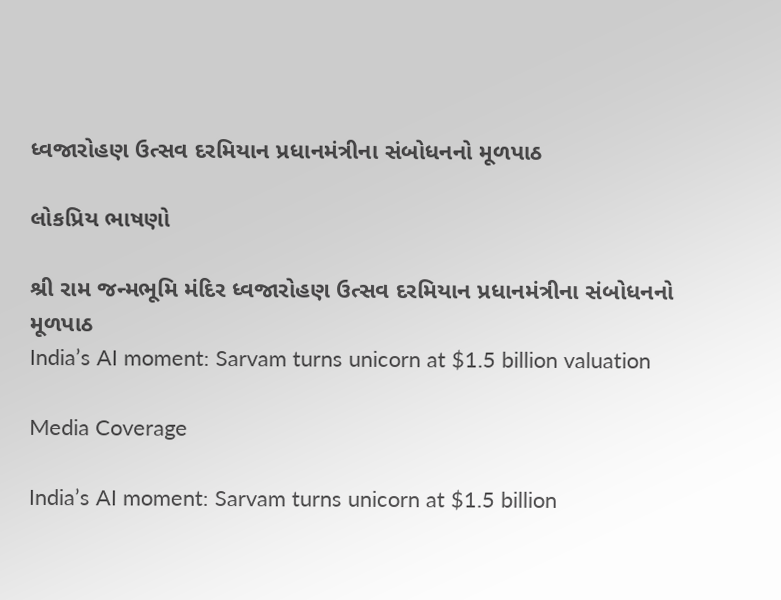ધ્વજારોહણ ઉત્સવ દરમિયાન પ્રધાનમંત્રીના સંબોધનનો મૂળપાઠ

લોકપ્રિય ભાષણો

શ્રી રામ જન્મભૂમિ મંદિર ધ્વજારોહણ ઉત્સવ દરમિયાન પ્રધાનમંત્રીના સંબોધનનો મૂળપાઠ
India’s AI moment: Sarvam turns unicorn at $1.5 billion valuation

Media Coverage

India’s AI moment: Sarvam turns unicorn at $1.5 billion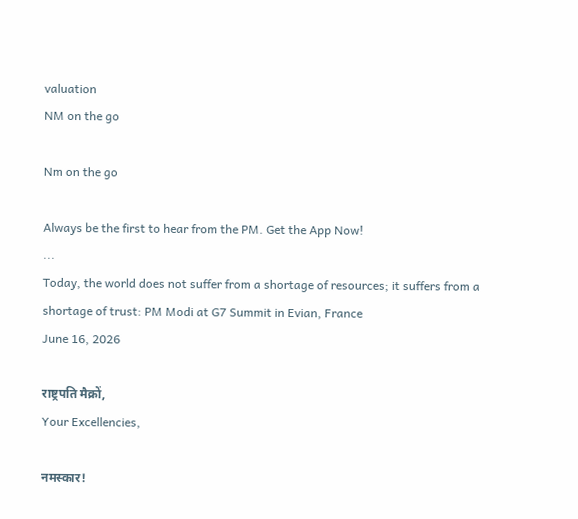valuation
NM on the go

Nm on the go

Always be the first to hear from the PM. Get the App Now!
...
Today, the world does not suffer from a shortage of resources; it suffers from a shortage of trust: PM Modi at G7 Summit in Evian, France
June 16, 2026

राष्ट्रपति मैक्रों,
Your Excellencies,

नमस्कार!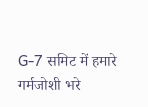G-7 समिट में हमारे गर्मजोशी भरे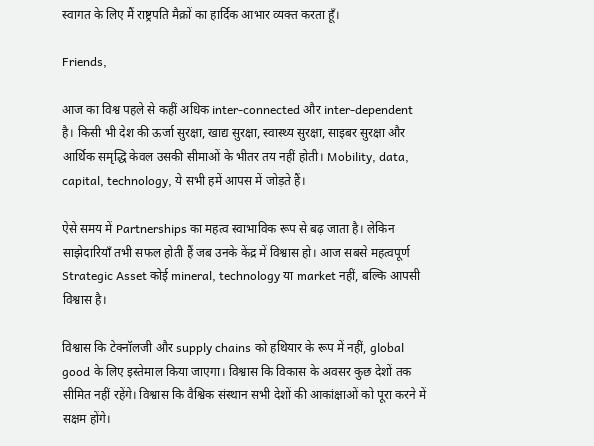स्वागत के लिए मैं राष्ट्रपति मैक्रों का हार्दिक आभार व्यक्त करता हूँ।

Friends,

आज का विश्व पहले से कहीं अधिक inter-connected और inter-dependent है। किसी भी देश की ऊर्जा सुरक्षा, खाद्य सुरक्षा, स्वास्थ्य सुरक्षा, साइबर सुरक्षा और आर्थिक समृद्धि केवल उसकी सीमाओं के भीतर तय नहीं होती। Mobility, data, capital, technology, ये सभी हमें आपस में जोड़ते हैं।

ऐसे समय में Partnerships का महत्व स्वाभाविक रूप से बढ़ जाता है। लेकिन साझेदारियाँ तभी सफल होती हैं जब उनके केंद्र में विश्वास हो। आज सबसे महत्वपूर्ण Strategic Asset कोई mineral, technology या market नहीं, बल्कि आपसी विश्वास है।

विश्वास कि टेक्नॉलजी और supply chains को हथियार के रूप में नहीं, global good के लिए इस्तेमाल किया जाएगा। विश्वास कि विकास के अवसर कुछ देशों तक सीमित नहीं रहेंगे। विश्वास कि वैश्विक संस्थान सभी देशों की आकांक्षाओं को पूरा करने में सक्षम होंगे।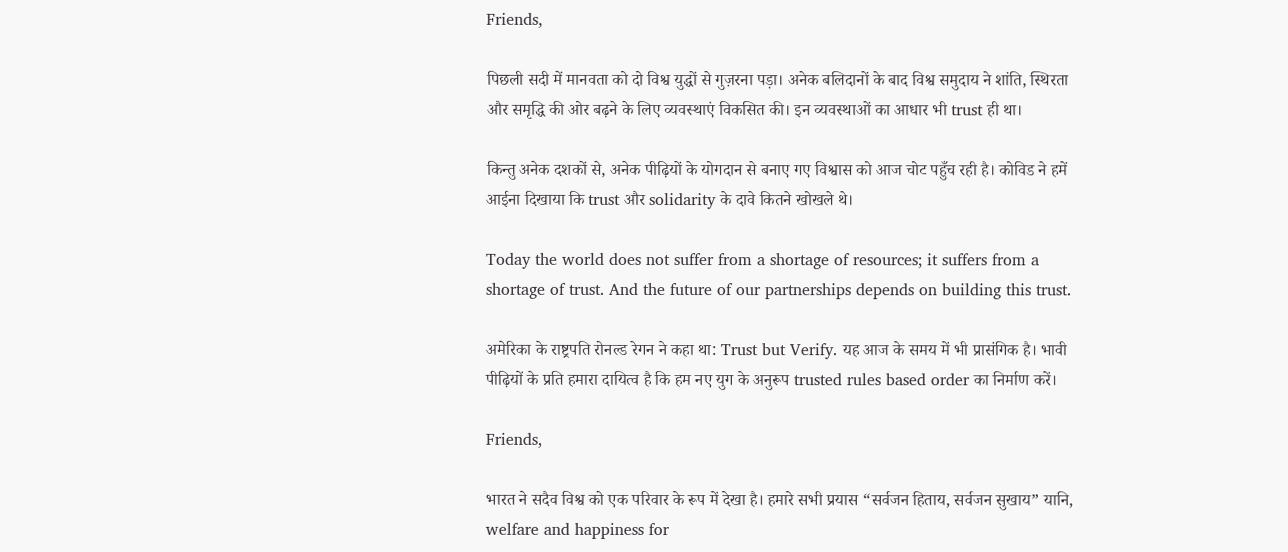Friends,

पिछली सदी में मानवता को दो विश्व युद्धों से गुज़रना पड़ा। अनेक बलिदानों के बाद विश्व समुदाय ने शांति, स्थिरता और समृद्धि की ओर बढ़ने के लिए व्यवस्थाएं विकसित की। इन व्यवस्थाओं का आधार भी trust ही था।

किन्तु अनेक दशकों से, अनेक पीढ़ियों के योगदान से बनाए गए विश्वास को आज चोट पहुँच रही है। कोविड ने हमें आईना दिखाया कि trust और solidarity के दावे कितने खोखले थे।

Today the world does not suffer from a shortage of resources; it suffers from a shortage of trust. And the future of our partnerships depends on building this trust.

अमेरिका के राष्ट्रपति रोनल्ड रेगन ने कहा था: Trust but Verify. यह आज के समय में भी प्रासंगिक है। भावी पीढ़ियों के प्रति हमारा दायित्व है कि हम नए युग के अनुरूप trusted rules based order का निर्माण करें।

Friends,

भारत ने सदैव विश्व को एक परिवार के रूप में देखा है। हमारे सभी प्रयास “सर्वजन हिताय, सर्वजन सुखाय” यानि, welfare and happiness for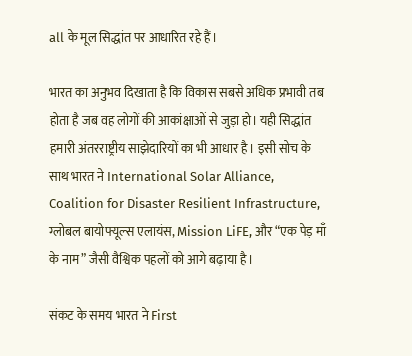all के मूल सिद्धांत पर आधारित रहे हैं।

भारत का अनुभव दिखाता है कि विकास सबसे अधिक प्रभावी तब होता है जब वह लोगों की आकांक्षाओं से जुड़ा हो। यही सिद्धांत हमारी अंतरराष्ट्रीय साझेदारियों का भी आधार है। इसी सोच के साथ भारत ने International Solar Alliance, Coalition for Disaster Resilient Infrastructure, ग्लोबल बायोफ्यूल्स एलायंस, Mission LiFE, और “एक पेड़ माँ के नाम” जैसी वैश्विक पहलों को आगे बढ़ाया है।

संकट के समय भारत ने First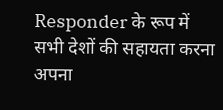Responder के रूप में सभी देशों की सहायता करना अपना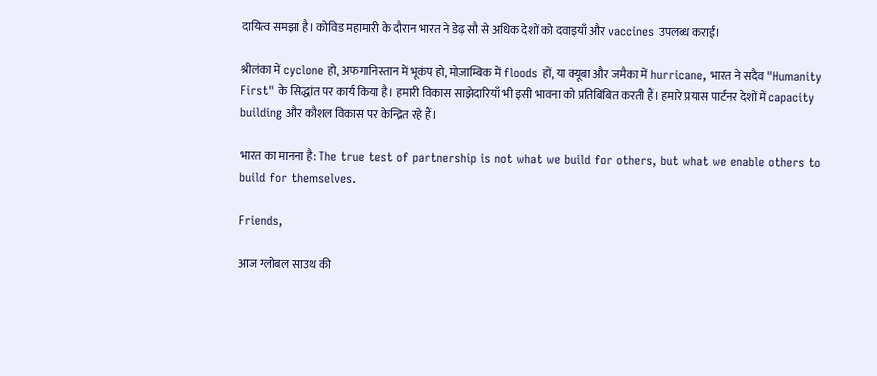दायित्व समझा है। कोविड महामारी के दौरान भारत ने डेढ़ सौ से अधिक देशों को दवाइयाँ और vaccines उपलब्ध कराईं।

श्रीलंका में cyclone हो, अफगानिस्तान में भूकंप हो, मोज़ाम्बिक में floods हों, या क्यूबा और जमैका में hurricane, भारत ने सदैव "Humanity First" के सिद्धांत पर कार्य किया है। हमारी विकास साझेदारियाँ भी इसी भावना को प्रतिबिंबित करती हैं। हमारे प्रयास पार्टनर देशों में capacity building और कौशल विकास पर केन्द्रित रहे हैं।

भारत का मानना है: The true test of partnership is not what we build for others, but what we enable others to build for themselves.

Friends,

आज ग्लोबल साउथ की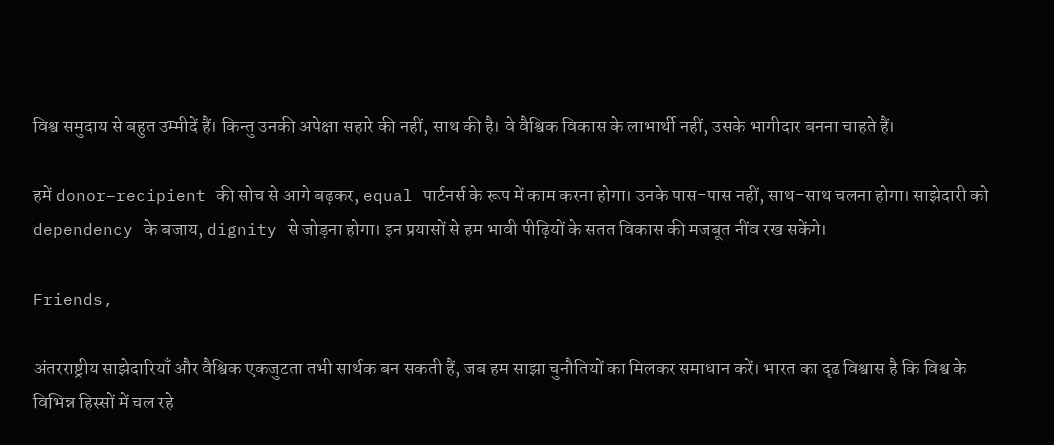विश्व समुदाय से बहुत उम्मीदें हैं। किन्तु उनकी अपेक्षा सहारे की नहीं, साथ की है। वे वैश्विक विकास के लाभार्थी नहीं, उसके भागीदार बनना चाहते हैं।

हमें donor–recipient की सोच से आगे बढ़कर, equal पार्टनर्स के रूप में काम करना होगा। उनके पास-पास नहीं, साथ-साथ चलना होगा। साझेदारी को dependency के बजाय, dignity से जोड़ना होगा। इन प्रयासों से हम भावी पीढ़ियों के सतत विकास की मजबूत नींव रख सकेंगे।

Friends,

अंतरराष्ट्रीय साझेदारियाँ और वैश्विक एकजुटता तभी सार्थक बन सकती हैं, जब हम साझा चुनौतियों का मिलकर समाधान करें। भारत का दृढ विश्वास है कि विश्व के विभिन्न हिस्सों में चल रहे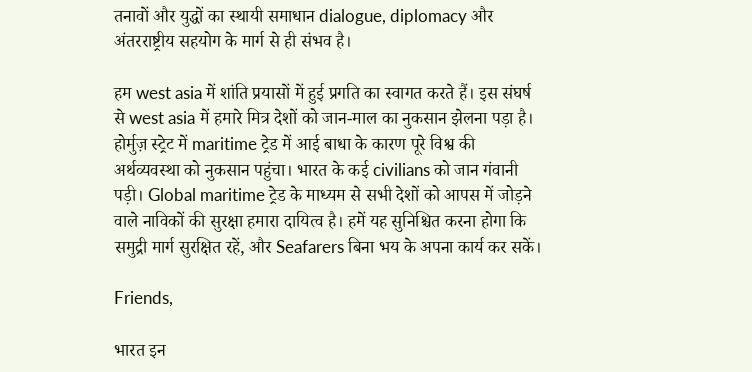तनावों और युद्धों का स्थायी समाधान dialogue, diplomacy और अंतरराष्ट्रीय सहयोग के मार्ग से ही संभव है।

हम west asia में शांति प्रयासों में हुई प्रगति का स्वागत करते हैं। इस संघर्ष से west asia में हमारे मित्र देशों को जान-माल का नुकसान झेलना पड़ा है। होर्मुज़ स्ट्रेट में maritime ट्रेड में आई बाधा के कारण पूरे विश्व की अर्थव्यवस्था को नुकसान पहुंचा। भारत के कई civilians को जान गंवानी पड़ी। Global maritime ट्रेड के माध्यम से सभी देशों को आपस में जोड़ने वाले नाविकों की सुरक्षा हमारा दायित्व है। हमें यह सुनिश्चित करना होगा कि समुद्री मार्ग सुरक्षित रहें, और Seafarers बिना भय के अपना कार्य कर सकें।

Friends,

भारत इन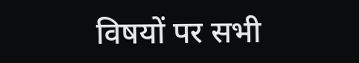विषयों पर सभी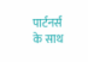पार्टनर्स के साथ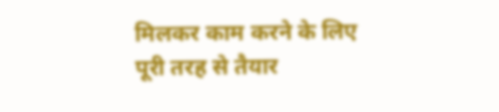मिलकर काम करने के लिए पूरी तरह से तैयार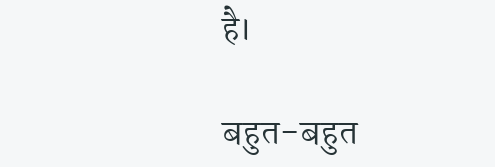है।

बहुत-बहुत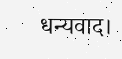धन्यवाद।